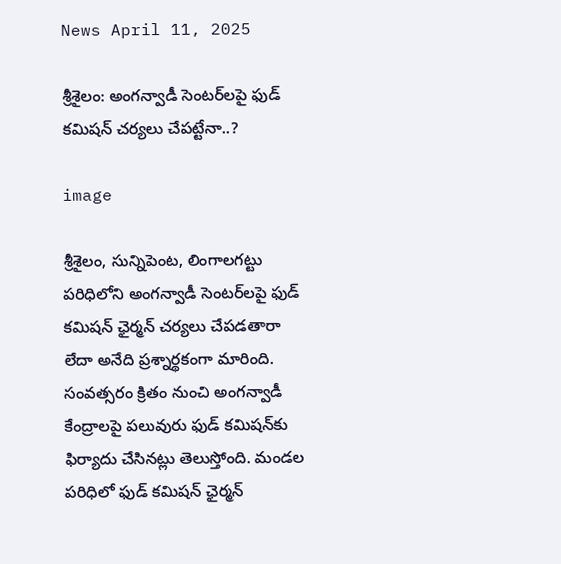News April 11, 2025

శ్రీశైలం: అంగన్వాడీ సెంటర్‌లపై ఫుడ్ కమిషన్ చర్యలు చేపట్టేనా..?

image

శ్రీశైలం, సున్నిపెంట, లింగాలగట్టు పరిధిలోని అంగన్వాడీ సెంటర్‌లపై ఫుడ్ కమిషన్ ఛైర్మన్ చర్యలు చేపడతారా లేదా అనేది ప్రశ్నార్థకంగా మారింది. సంవత్సరం క్రితం నుంచి అంగన్వాడీ కేంద్రాలపై పలువురు ఫుడ్ కమిషన్‌కు ఫిర్యాదు చేసినట్లు తెలుస్తోంది. మండల పరిధిలో ఫుడ్ కమిషన్ ఛైర్మన్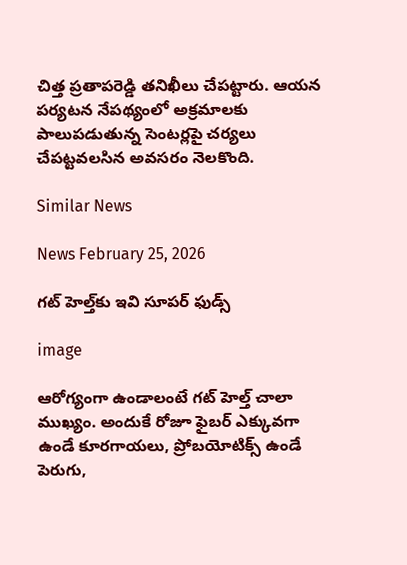చిత్త ప్రతాపరెడ్డి తనిఖీలు చేపట్టారు. ఆయన పర్యటన నేపథ్యంలో అక్రమాలకు పాలుపడుతున్న సెంటర్లపై చర్యలు చేపట్టవలసిన అవసరం నెలకొంది.

Similar News

News February 25, 2026

గట్ హెల్త్‌కు ఇవి సూపర్ ఫుడ్స్

image

ఆరోగ్యంగా ఉండాలంటే గట్ హెల్త్ చాలా ముఖ్యం. అందుకే రోజూ ఫైబర్ ఎక్కువగా ఉండే కూరగాయలు, ప్రోబయోటిక్స్ ఉండే పెరుగు,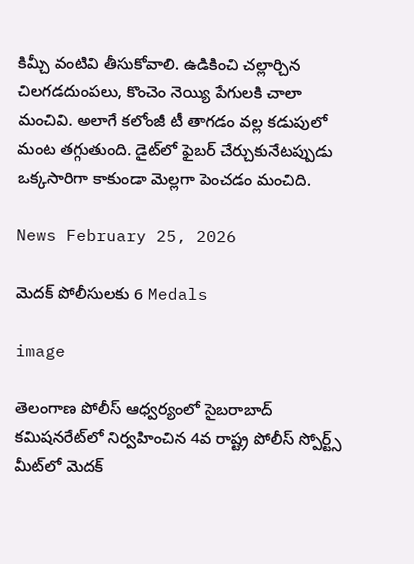కిమ్చీ వంటివి తీసుకోవాలి. ఉడికించి చల్లార్చిన చిలగడదుంపలు, కొంచెం నెయ్యి పేగులకి చాలా మంచివి. అలాగే కలోంజీ టీ తాగడం వల్ల కడుపులో మంట తగ్గుతుంది. డైట్‌లో ఫైబర్ చేర్చుకునేటప్పుడు ఒక్కసారిగా కాకుండా మెల్లగా పెంచడం మంచిది.

News February 25, 2026

మెదక్ పోలీసులకు 6 Medals

image

తెలంగాణ పోలీస్ ఆధ్వర్యంలో సైబరాబాద్ కమిషనరేట్‌లో నిర్వహించిన 4వ రాష్ట్ర పోలీస్ స్పోర్ట్స్ మీట్‌లో మెదక్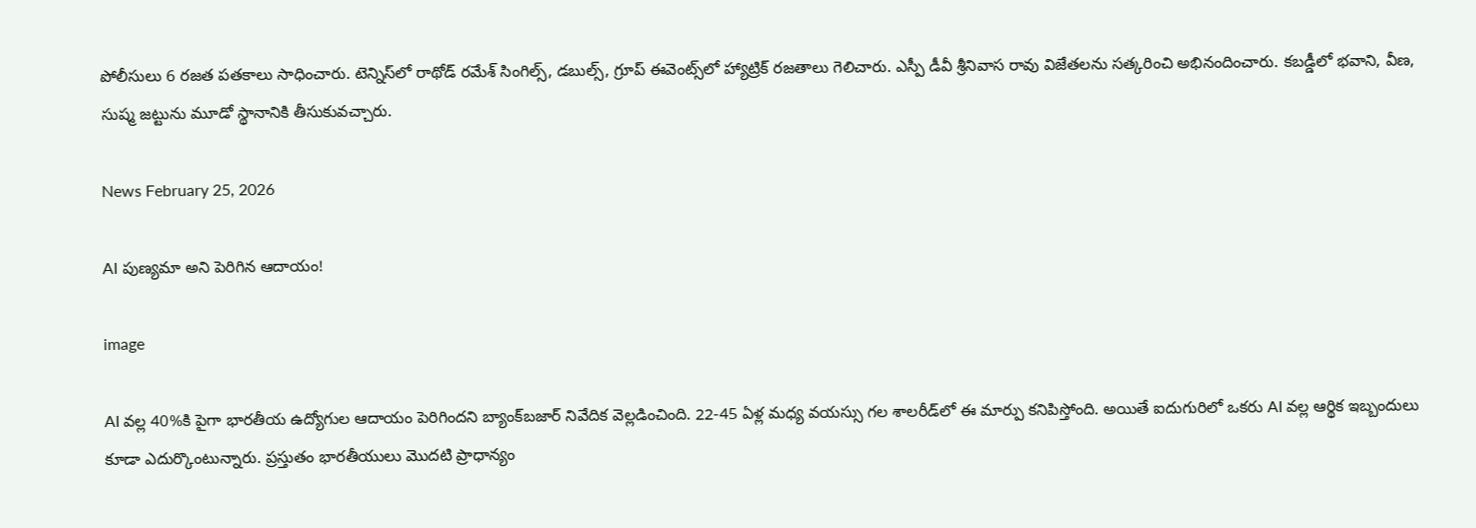పోలీసులు 6 రజత పతకాలు సాధించారు. టెన్నిస్‌లో రాథోడ్ రమేశ్ సింగిల్స్, డబుల్స్, గ్రూప్ ఈవెంట్స్‌లో హ్యాట్రిక్ రజతాలు గెలిచారు. ఎస్పీ డీవీ శ్రీనివాస రావు విజేతలను సత్కరించి అభినందించారు. కబడ్డీలో భవాని, వీణ, సుష్మ జట్టును మూడో స్థానానికి తీసుకువచ్చారు.

News February 25, 2026

AI పుణ్యమా అని పెరిగిన ఆదాయం!

image

AI వల్ల 40%కి పైగా భారతీయ ఉద్యోగుల ఆదాయం పెరిగిందని బ్యాంక్‌బజార్ నివేదిక వెల్లడించింది. 22-45 ఏళ్ల మధ్య వయస్సు గల శాలరీడ్‌లో ఈ మార్పు కనిపిస్తోంది. అయితే ఐదుగురిలో ఒకరు AI వల్ల ఆర్థిక ఇబ్బందులు కూడా ఎదుర్కొంటున్నారు. ప్రస్తుతం భారతీయులు మొదటి ప్రాధాన్యం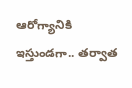ఆరోగ్యానికి ఇస్తుండగా.. తర్వాత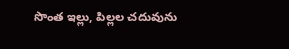సొంత ఇల్లు, పిల్లల చదువును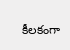కీలకంగా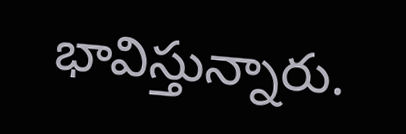భావిస్తున్నారు.